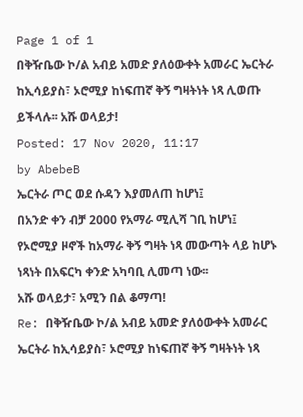Page 1 of 1
በቅዥቤው ኮ/ል አብይ አመድ ያለዕውቀት አመራር ኤርትራ ከኢሳይያስ፣ ኦሮሚያ ከነፍጠኛ ቅኝ ግዛትነት ነጻ ሊወጡ ይችላሉ፡፡ አሹ ወላይታ!
Posted: 17 Nov 2020, 11:17
by AbebeB
ኤርትራ ጦር ወደ ሱዳን እያመለጠ ከሆነ፤
በአንድ ቀን ብቻ 2000 የአማራ ሚሊሻ ገቢ ከሆነ፤
የኦሮሚያ ዞኖች ከአማራ ቅኝ ግዛት ነጻ መውጣት ላይ ከሆኑ ነጻነት በአፍርካ ቀንድ አካባቢ ሊመጣ ነው፡፡
አሹ ወላይታ፣ አሚን በል ቆማጣ!
Re: በቅዥቤው ኮ/ል አብይ አመድ ያለዕውቀት አመራር ኤርትራ ከኢሳይያስ፣ ኦሮሚያ ከነፍጠኛ ቅኝ ግዛትነት ነጻ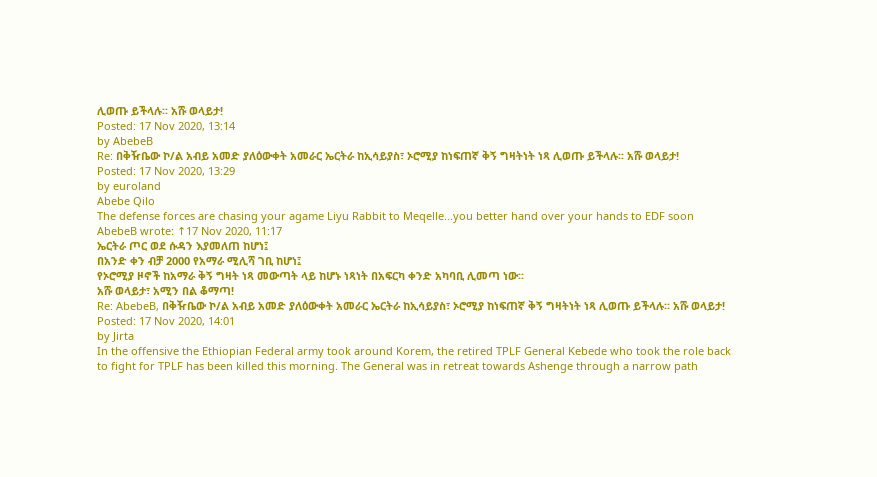ሊወጡ ይችላሉ፡፡ አሹ ወላይታ!
Posted: 17 Nov 2020, 13:14
by AbebeB
Re: በቅዥቤው ኮ/ል አብይ አመድ ያለዕውቀት አመራር ኤርትራ ከኢሳይያስ፣ ኦሮሚያ ከነፍጠኛ ቅኝ ግዛትነት ነጻ ሊወጡ ይችላሉ፡፡ አሹ ወላይታ!
Posted: 17 Nov 2020, 13:29
by euroland
Abebe Qilo
The defense forces are chasing your agame Liyu Rabbit to Meqelle...you better hand over your hands to EDF soon
AbebeB wrote: ↑17 Nov 2020, 11:17
ኤርትራ ጦር ወደ ሱዳን እያመለጠ ከሆነ፤
በአንድ ቀን ብቻ 2000 የአማራ ሚሊሻ ገቢ ከሆነ፤
የኦሮሚያ ዞኖች ከአማራ ቅኝ ግዛት ነጻ መውጣት ላይ ከሆኑ ነጻነት በአፍርካ ቀንድ አካባቢ ሊመጣ ነው፡፡
አሹ ወላይታ፣ አሚን በል ቆማጣ!
Re: AbebeB, በቅዥቤው ኮ/ል አብይ አመድ ያለዕውቀት አመራር ኤርትራ ከኢሳይያስ፣ ኦሮሚያ ከነፍጠኛ ቅኝ ግዛትነት ነጻ ሊወጡ ይችላሉ፡፡ አሹ ወላይታ!
Posted: 17 Nov 2020, 14:01
by Jirta
In the offensive the Ethiopian Federal army took around Korem, the retired TPLF General Kebede who took the role back to fight for TPLF has been killed this morning. The General was in retreat towards Ashenge through a narrow path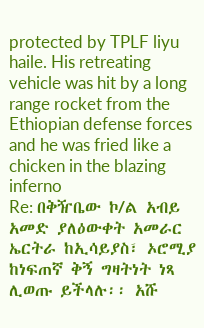protected by TPLF liyu haile. His retreating vehicle was hit by a long range rocket from the Ethiopian defense forces and he was fried like a chicken in the blazing inferno
Re: በቅዥቤው ኮ/ል አብይ አመድ ያለዕውቀት አመራር ኤርትራ ከኢሳይያስ፣ ኦሮሚያ ከነፍጠኛ ቅኝ ግዛትነት ነጻ ሊወጡ ይችላሉ፡፡ አሹ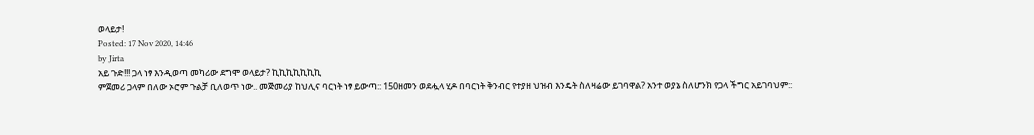ወላይታ!
Posted: 17 Nov 2020, 14:46
by Jirta
አይ ጉድ!!! ጋላ ነፃ እንዲወጣ መካሪው ደግሞ ወላይታ? ኪኪኪኪኪኪኪ
ምጀመሪ ጋላም በለው ኦሮም ጉልቻ ቢለወጥ ነው.. መጅመሪያ ከህሊና ባርነት ነፃ ይውጣ:: 150ዘመን ወደሗላ ሂዶ በባርነት ቅንብር የተያዘ ህዝብ እንዴት ስለዛሬው ይገባዋል? አንተ ወያኔ ስለሆንክ የጋላ ችግር አይገባህም::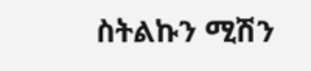ስትልኩን ሚሽን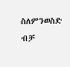ስለምንወስድ ብቻ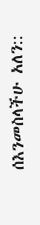ሰእንመስላችሁ አለን::